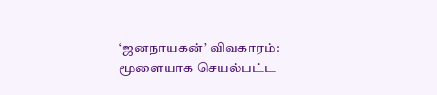‘ஜனநாயகன்’ விவகாரம்: மூளையாக செயல்பட்ட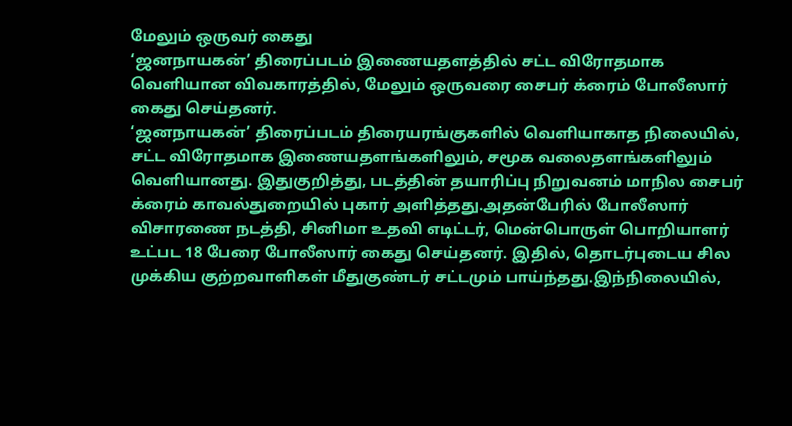மேலும் ஒருவர் கைது
‘ஜனநாயகன்’ திரைப்படம் இணையதளத்தில் சட்ட விரோதமாக வெளியான விவகாரத்தில், மேலும் ஒருவரை சைபர் க்ரைம் போலீஸார் கைது செய்தனர்.
‘ஜனநாயகன்’ திரைப்படம் திரையரங்குகளில் வெளியாகாத நிலையில், சட்ட விரோதமாக இணையதளங்களிலும், சமூக வலைதளங்களிலும் வெளியானது. இதுகுறித்து, படத்தின் தயாரிப்பு நிறுவனம் மாநில சைபர் க்ரைம் காவல்துறையில் புகார் அளித்தது.அதன்பேரில் போலீஸார் விசாரணை நடத்தி, சினிமா உதவி எடிட்டர், மென்பொருள் பொறியாளர் உட்பட 18 பேரை போலீஸார் கைது செய்தனர். இதில், தொடர்புடைய சில முக்கிய குற்றவாளிகள் மீதுகுண்டர் சட்டமும் பாய்ந்தது.இந்நிலையில்,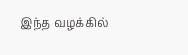இந்த வழக்கில்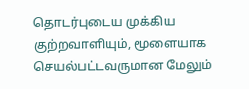தொடர்புடைய முக்கிய குற்றவாளியும், மூளையாக செயல்பட்டவருமான மேலும்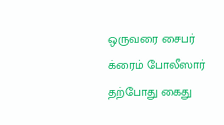ஒருவரை சைபர் க்ரைம் போலீஸார் தற்போது கைது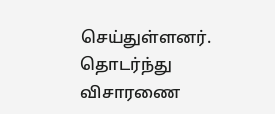செய்துள்ளனர். தொடர்ந்து விசாரணை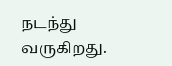நடந்து வருகிறது.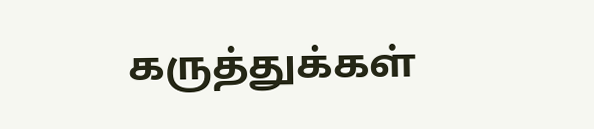கருத்துக்கள்